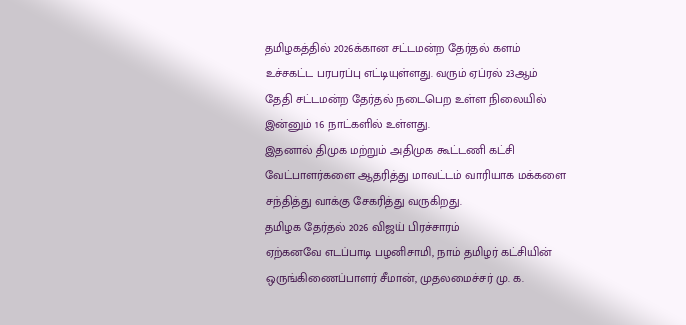தமிழகத்தில் 2026க்கான சட்டமன்ற தேர்தல் களம் உச்சகட்ட பரபரப்பு எட்டியுள்ளது. வரும் ஏப்ரல் 23ஆம் தேதி சட்டமன்ற தேர்தல் நடைபெற உள்ள நிலையில் இன்னும் 16 நாட்களில் உள்ளது.
இதனால் திமுக மற்றும் அதிமுக கூட்டணி கட்சி வேட்பாளர்களை ஆதரித்து மாவட்டம் வாரியாக மக்களை சந்தித்து வாக்கு சேகரித்து வருகிறது.
தமிழக தேர்தல் 2026 விஜய் பிரச்சாரம்
ஏற்கனவே எடப்பாடி பழனிசாமி, நாம் தமிழர் கட்சியின் ஒருங்கிணைப்பாளர் சீமான், முதலமைச்சர் மு. க.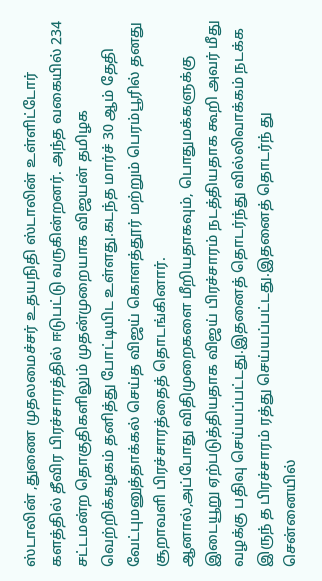ஸ்டாலின் ,துணை முதலமைச்சர் உதயநிதி ஸ்டாலின் உள்ளிட்டோர் களத்தில் தீவிர பிரச்சாரத்தில் ஈடுபட்டு வருகின்றனர். அந்த வகையில் 234 சட்டமன்ற தொகுதிகளிலும் முதன்முறையாக விஜயன் தமிழக வெற்றிக்கழகம் தனித்து போட்டியிட உள்ளது.கடந்த மார்ச் 30 ஆம் தேதி வேட்புமனுத்தாக்கல் செய்த விஜய் கொளத்தூர் மற்றும் பெரம்பூரில் தனது சூறாவளி பிரச்சாரத்தைத் தொடங்கினார்.
ஆனால்,அப்போது விதிமுறைகளை மீறியதாகவும், பொதுமக்களுக்கு இடையூறு ஏற்படுத்தியதாக விஜய் பிரச்சாரம் நடத்தியதாக கூறி அவர் மீது வழக்கு பதிவு செய்யப்பட்டது.இதனைத் தொடர்ந்து வில்லிவாக்கம் நடக்க இருந் த பிரச்சாரம் ரத்து செய்யப்பட்டது.இதனைத் தொடர்ந் து சென்னையில்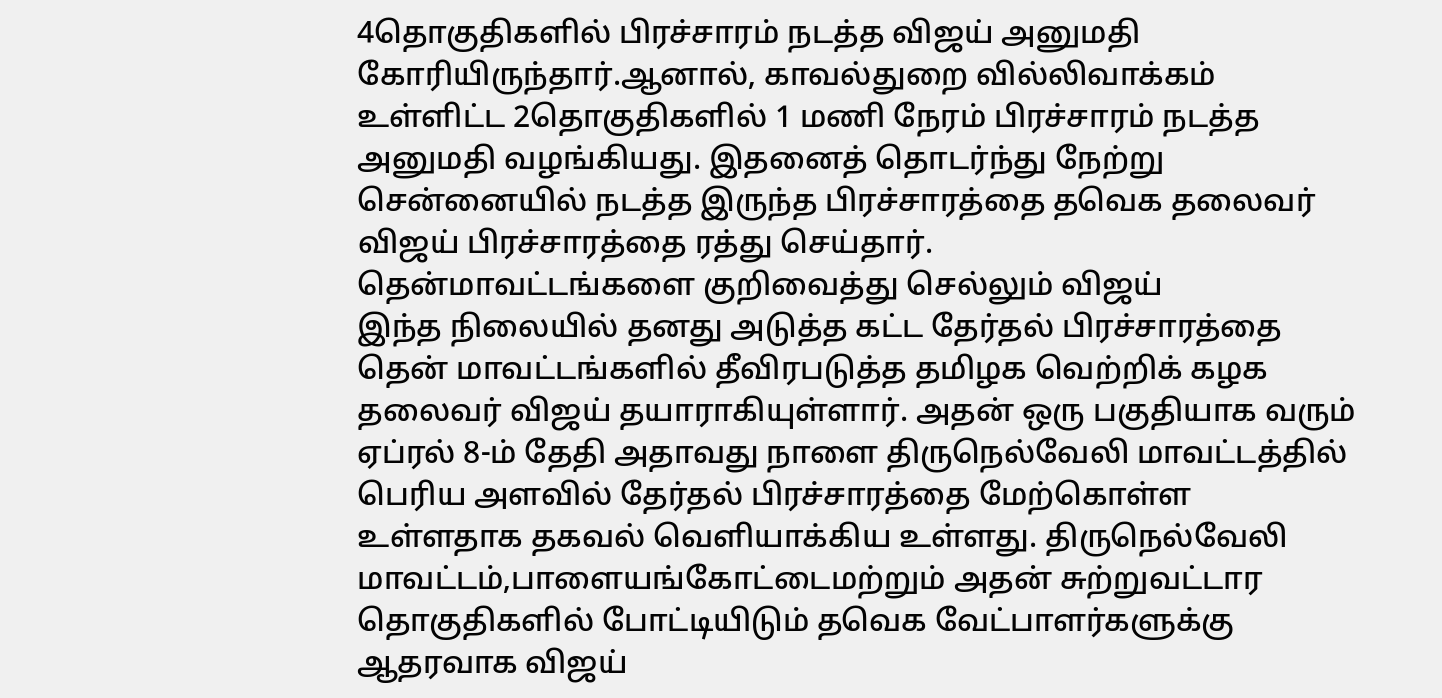4தொகுதிகளில் பிரச்சாரம் நடத்த விஜய் அனுமதி கோரியிருந்தார்.ஆனால், காவல்துறை வில்லிவாக்கம் உள்ளிட்ட 2தொகுதிகளில் 1 மணி நேரம் பிரச்சாரம் நடத்த அனுமதி வழங்கியது. இதனைத் தொடர்ந்து நேற்று சென்னையில் நடத்த இருந்த பிரச்சாரத்தை தவெக தலைவர் விஜய் பிரச்சாரத்தை ரத்து செய்தார்.
தென்மாவட்டங்களை குறிவைத்து செல்லும் விஜய்
இந்த நிலையில் தனது அடுத்த கட்ட தேர்தல் பிரச்சாரத்தை தென் மாவட்டங்களில் தீவிரபடுத்த தமிழக வெற்றிக் கழக தலைவர் விஜய் தயாராகியுள்ளார். அதன் ஒரு பகுதியாக வரும் ஏப்ரல் 8-ம் தேதி அதாவது நாளை திருநெல்வேலி மாவட்டத்தில் பெரிய அளவில் தேர்தல் பிரச்சாரத்தை மேற்கொள்ள உள்ளதாக தகவல் வெளியாக்கிய உள்ளது. திருநெல்வேலி மாவட்டம்,பாளையங்கோட்டைமற்றும் அதன் சுற்றுவட்டார தொகுதிகளில் போட்டியிடும் தவெக வேட்பாளர்களுக்கு ஆதரவாக விஜய்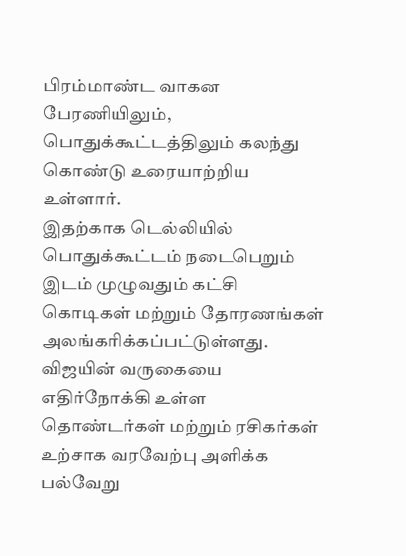பிரம்மாண்ட வாகன பேரணியிலும், பொதுக்கூட்டத்திலும் கலந்து கொண்டு உரையாற்றிய உள்ளார்.
இதற்காக டெல்லியில் பொதுக்கூட்டம் நடைபெறும் இடம் முழுவதும் கட்சி கொடிகள் மற்றும் தோரணங்கள் அலங்கரிக்கப்பட்டுள்ளது. விஜயின் வருகையை எதிர்நோக்கி உள்ள தொண்டர்கள் மற்றும் ரசிகர்கள் உற்சாக வரவேற்பு அளிக்க பல்வேறு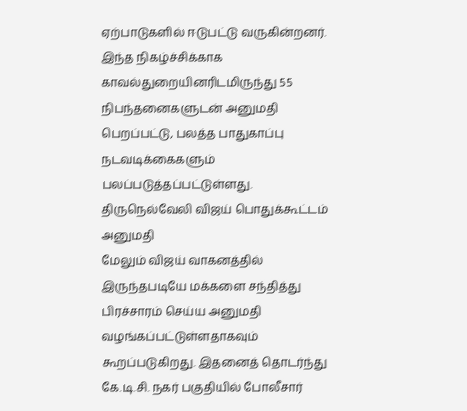ஏற்பாடுகளில் ஈடுபட்டு வருகின்றனர். இந்த நிகழ்ச்சிக்காக காவல்துறையினரிடமிருந்து 55 நிபந்தனைகளுடன் அனுமதி பெறப்பட்டு, பலத்த பாதுகாப்பு நடவடிக்கைகளும் பலப்படுத்தப்பட்டுள்ளது.
திருநெல்வேலி விஜய் பொதுக்கூட்டம் அனுமதி
மேலும் விஜய் வாகனத்தில் இருந்தபடியே மக்களை சந்தித்து பிரச்சாரம் செய்ய அனுமதி வழங்கப்பட்டுள்ளதாகவும் கூறப்படுகிறது. இதனைத் தொடர்ந்து கே.டி.சி. நகர் பகுதியில் போலீசார்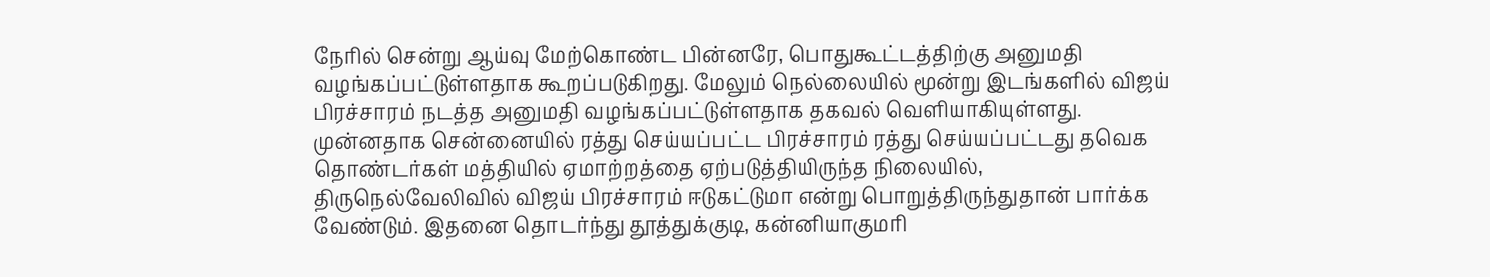நேரில் சென்று ஆய்வு மேற்கொண்ட பின்னரே, பொதுகூட்டத்திற்கு அனுமதி வழங்கப்பட்டுள்ளதாக கூறப்படுகிறது. மேலும் நெல்லையில் மூன்று இடங்களில் விஜய் பிரச்சாரம் நடத்த அனுமதி வழங்கப்பட்டுள்ளதாக தகவல் வெளியாகியுள்ளது.
முன்னதாக சென்னையில் ரத்து செய்யப்பட்ட பிரச்சாரம் ரத்து செய்யப்பட்டது தவெக தொண்டர்கள் மத்தியில் ஏமாற்றத்தை ஏற்படுத்தியிருந்த நிலையில், திருநெல்வேலிவில் விஜய் பிரச்சாரம் ஈடுகட்டுமா என்று பொறுத்திருந்துதான் பார்க்க வேண்டும். இதனை தொடர்ந்து தூத்துக்குடி, கன்னியாகுமரி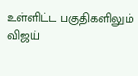உள்ளிட்ட பகுதிகளிலும் விஜய்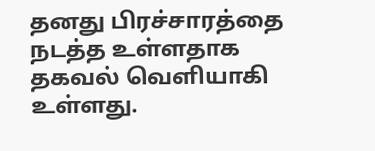தனது பிரச்சாரத்தை நடத்த உள்ளதாக தகவல் வெளியாகி உள்ளது.